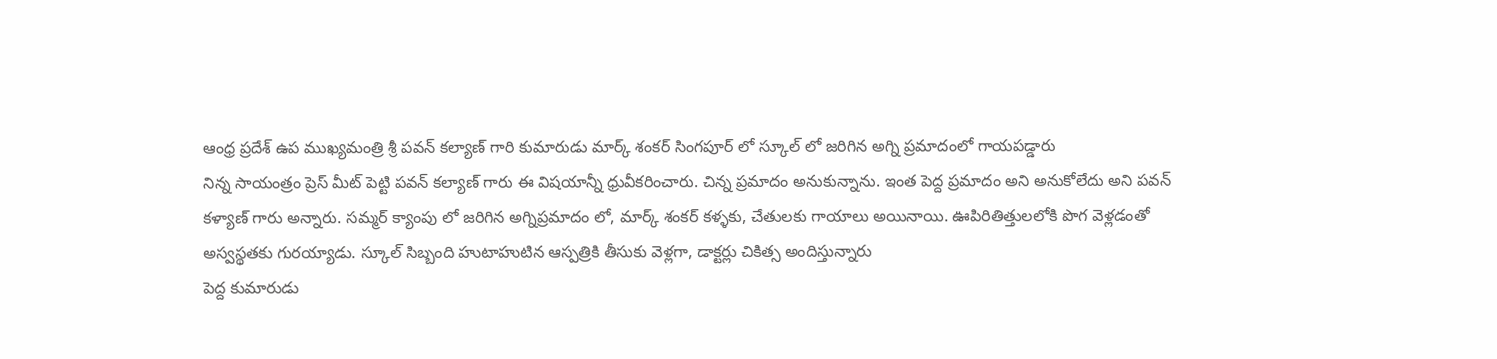ఆంధ్ర ప్రదేశ్ ఉప ముఖ్యమంత్రి శ్రీ పవన్ కల్యాణ్ గారి కుమారుడు మార్క్ శంకర్ సింగపూర్ లో స్కూల్ లో జరిగిన అగ్ని ప్రమాదంలో గాయపడ్డారు
నిన్న సాయంత్రం ప్రెస్ మీట్ పెట్టి పవన్ కల్యాణ్ గారు ఈ విషయాన్నీ ధ్రువీకరించారు. చిన్న ప్రమాదం అనుకున్నాను. ఇంత పెద్ద ప్రమాదం అని అనుకోలేదు అని పవన్ కళ్యాణ్ గారు అన్నారు. సమ్మర్ క్యాంపు లో జరిగిన అగ్నిప్రమాదం లో, మార్క్ శంకర్ కళ్ళకు, చేతులకు గాయాలు అయినాయి. ఊపిరితిత్తులలోకి పొగ వెళ్లడంతో అస్వస్థతకు గురయ్యాడు. స్కూల్ సిబ్బంది హుటాహుటిన ఆస్పత్రికి తీసుకు వెళ్లగా, డాక్టర్లు చికిత్స అందిస్తున్నారు
పెద్ద కుమారుడు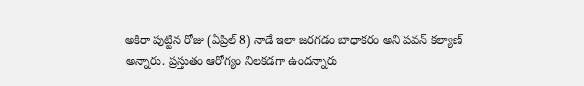అకిరా పుట్టిన రోజు (ఏప్రిల్ 8) నాడే ఇలా జరగడం బాధాకరం అని పవన్ కల్యాణ్ అన్నారు. ప్రస్తుతం ఆరోగ్యం నిలకడగా ఉందన్నారు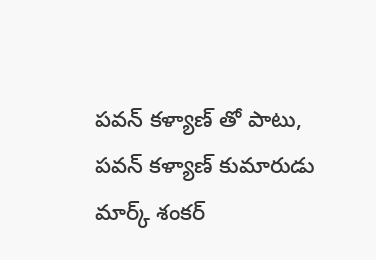పవన్ కళ్యాణ్ తో పాటు, పవన్ కళ్యాణ్ కుమారుడు మార్క్ శంకర్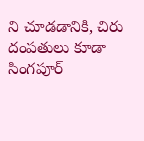ని చూడడానికి, చిరు దంపతులు కూడా సింగపూర్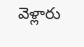వెళ్లారు